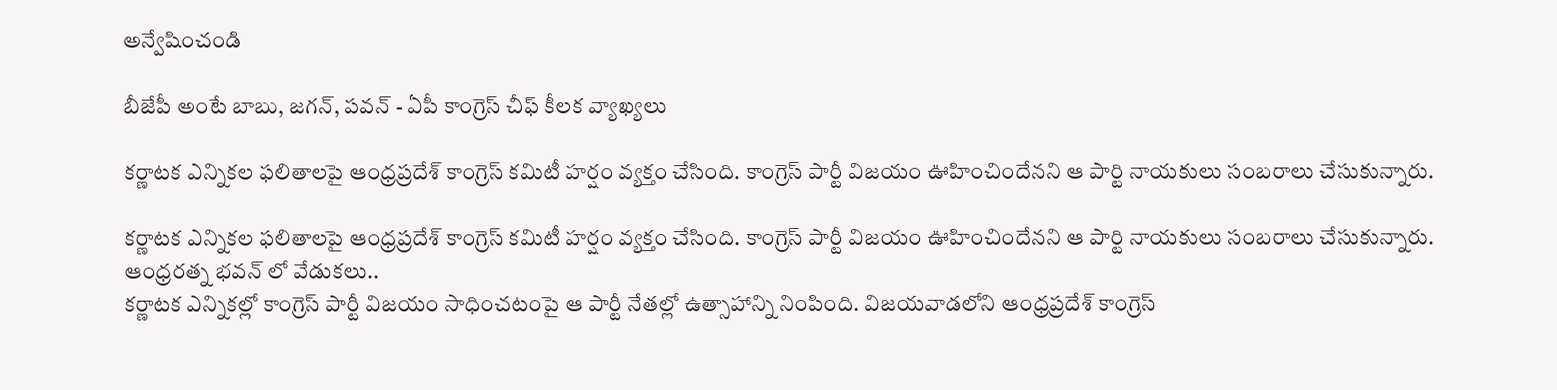అన్వేషించండి

బీజేపీ అంటే బాబు, జగన్, పవన్ - ఏపీ కాంగ్రెస్ చీఫ్ కీలక వ్యాఖ్యలు

కర్ణాటక ఎన్నికల ఫలితాలపై ఆంధ్రప్రదేశ్ కాంగ్రెస్ కమిటీ హర్షం వ్యక్తం చేసింది. కాంగ్రెస్ పార్టీ విజయం ఊహించిందేనని ఆ పార్టి నాయకులు సంబరాలు చేసుకున్నారు.

కర్ణాటక ఎన్నికల ఫలితాలపై ఆంధ్రప్రదేశ్ కాంగ్రెస్ కమిటీ హర్షం వ్యక్తం చేసింది. కాంగ్రెస్ పార్టీ విజయం ఊహించిందేనని ఆ పార్టి నాయకులు సంబరాలు చేసుకున్నారు.
ఆంధ్రరత్న భవన్ లో వేడుకలు..
కర్ణాటక ఎన్నికల్లో కాంగ్రెస్ పార్టీ విజయం సాధించటంపై ఆ పార్టీ నేతల్లో ఉత్సాహాన్ని నింపింది. విజయవాడలోని ఆంధ్రప్రదేశ్ కాంగ్రెస్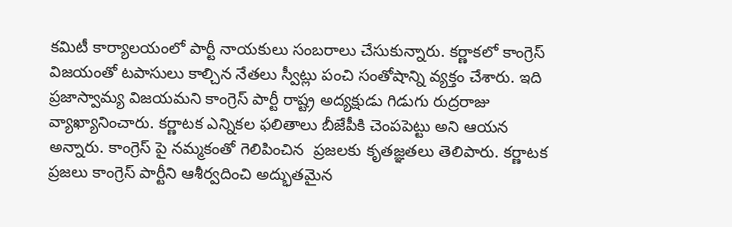కమిటీ కార్యాలయంలో పార్టీ నాయకులు సంబరాలు చేసుకున్నారు. కర్ణాకలో కాంగ్రెస్ విజయంతో టపాసులు కాల్చిన నేతలు స్వీట్లు పంచి సంతోషాన్ని వ్యక్తం చేశారు. ఇది ప్రజాస్వామ్య విజయమని కాంగ్రెస్ పార్టీ రాష్ట్ర అద్యక్షుడు గిడుగు రుద్రరాజు వ్యాఖ్యానించారు. కర్ణాటక ఎన్నికల ఫలితాలు బీజేపీకి చెంపపెట్టు అని ఆయన అన్నారు. కాంగ్రెస్ పై నమ్మకంతో గెలిపించిన  ప్రజలకు కృతజ్ఞతలు తెలిపారు. కర్ణాటక ప్రజలు కాంగ్రెస్ పార్టీని ఆశీర్వదించి అద్భుతమైన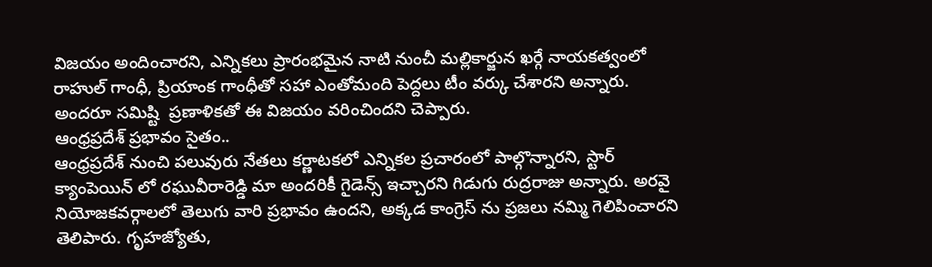విజయం అందించారని, ఎన్నికలు ప్రారంభమైన నాటి నుంచీ మల్లికార్జున ఖర్గే నాయకత్వంలో రాహుల్ గాంధీ, ప్రియాంక గాంధీతో సహా ఎంతోమంది పెద్దలు టీం వర్కు చేశారని అన్నారు. అందరూ సమిష్టి  ప్రణాళికతో ఈ‌ విజయం వరించిందని చెప్పారు.
ఆంధ్రప్రదేశ్ ప్రభావం సైతం..
ఆంధ్రప్రదేశ్ నుంచి పలువురు నేతలు కర్ణాటకలో ఎన్నికల ప్రచారంలో పాల్గొన్నారని, స్టార్ క్యాంపెయిన్ లో రఘువీరారెడ్డి మా అందరికీ గైడెన్స్ ఇచ్చారని గిడుగు రుద్రరాజు అన్నారు. అరవై నియోజకవర్గాలలో తెలుగు వారి ప్రభావం ఉందని, అక్కడ కాంగ్రెస్ ను ప్రజలు నమ్మి గెలిపించారని తెలిపారు. గృహ‌జ్యోతు,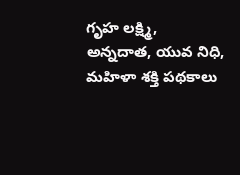గృహ లక్ష్మి,  అన్నదాత, యువ నిధి, మహిళా శక్తి పథకాలు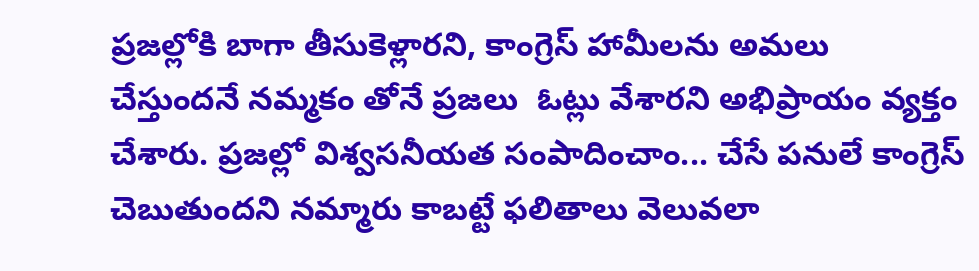ప్రజల్లోకి బాగా తీసుకెళ్లారని, కాంగ్రెస్ హామీలను అమలు  చేస్తుందనే నమ్మకం తోనే ప్రజలు  ఓట్లు వేశారని అభిప్రాయం వ్యక్తం చేశారు. ప్రజల్లో విశ్వసనీయత సంపాదించాం... చేసే పనులే కాంగ్రెస్ చెబుతుందని నమ్మారు కాబట్టే ఫలితాలు వెలువలా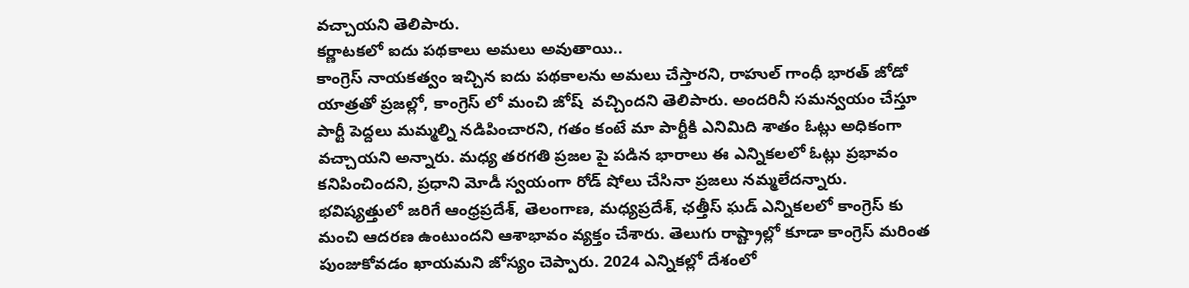వచ్చాయని తెలిపారు.
కర్ణాటకలో ఐదు పథకాలు అమలు అవుతాయి..
కాంగ్రెస్ నాయకత్వం ఇచ్చిన ఐదు పథకాలను అమలు‌ చేస్తారని, రాహుల్ గాంధీ భారత్ జోడో యాత్రతో ప్రజల్లో, కాంగ్రెస్ లో మంచి‌ జోష్  వచ్చిందని తెలిపారు. అందరినీ సమన్వయం చేస్తూ పార్టీ పెద్దలు మమ్మల్ని నడిపించారని, గతం కంటే మా‌ పార్టీకి ఎనిమిది శాతం ఓట్లు అధికంగా వచ్చాయని అన్నారు. మధ్య తరగతి ప్రజల పై పడిన భారాలు ఈ ఎన్నికలలో ఓట్లు ప్రభావం కనిపించిందని, ప్రధాని మోడీ స్వయంగా రోడ్ షోలు చేసినా ప్రజలు నమ్మలేదన్నారు. భవిష్యత్తులో జరిగే ఆంధ్రప్రదేశ్, తెలంగాణ, మధ్యప్రదేశ్, ఛత్తీస్ ఘడ్ ఎన్నికలలో కాంగ్రెస్ కు మంచి ఆదరణ ఉంటుందని ఆశాభావం వ్యక్తం చేశారు. తెలుగు రాష్ట్రాల్లో కూడా కాంగ్రెస్ మరింత పుంజుకోవడం ఖాయమని జోస్యం చెప్పారు. 2024 ఎన్నికల్లో దేశంలో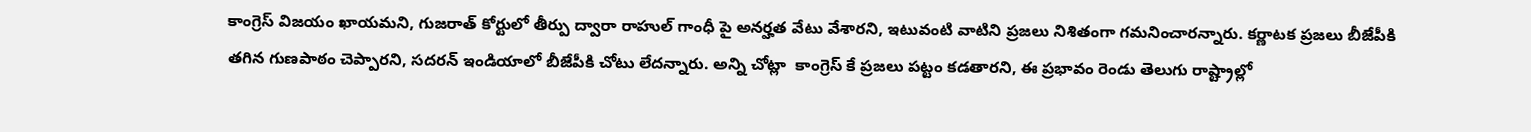కాంగ్రెస్ విజయం ఖాయమని, గుజరాత్ కోర్టులో తీర్పు ద్వారా రాహుల్ గాంధీ పై అనర్హత వేటు వేశారని, ఇటువంటి వాటిని ప్రజలు నిశితంగా గమనించారన్నారు. కర్ణాటక ప్రజలు బీజేపీకి తగిన గుణపాఠం‌ చెప్పారని, సదరన్ ఇండియాలో‌ బీజేపీకి చోటు లేదన్నారు. అన్ని చోట్లా  కాంగ్రెస్ కే ప్రజలు పట్టం కడతారని, ఈ ప్రభావం రెండు తెలుగు రాష్ట్రాల్లో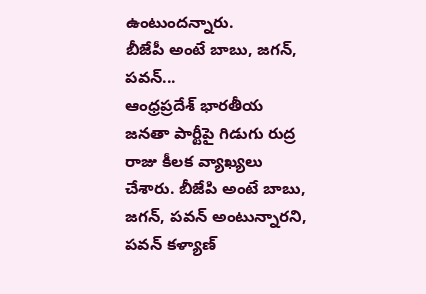ఉంటుందన్నారు.
బీజేపీ అంటే బాబు, జగన్, పవన్...
ఆంధ్రప్రదేశ్ భారతీయ జనతా పార్టీపై గిడుగు రుద్ర రాజు కీలక వ్యాఖ్యలు చేశారు. బీజేపి అంటే బాబు, జగన్, పవన్ అంటున్నారని, పవన్ కళ్యాణ్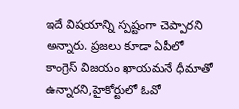ఇదే విషయాన్ని స్పష్టంగా చెప్పారని అన్నారు. ప్రజలు కూడా ఏపీలో కాంగ్రెస్ విజయం ఖాయమనే ధీమాతో ఉన్నారని,హైకోర్టులో ఓవో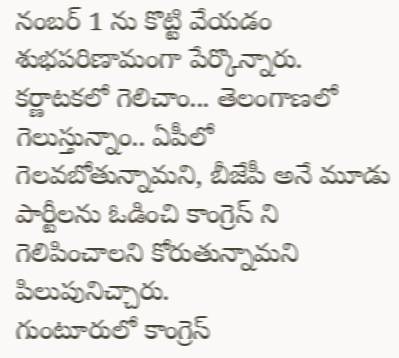నంబర్ 1 ను కొట్టి వేయడం శుభపరిణామంగా పేర్కొన్నారు. కర్ణాటకలో గెలిచాం... తెలంగాణలో గెలుస్తున్నాం.. ఏపీలో గెలవబోతున్నామని, బీజేపీ అనే మూడు పార్టీలను ఓడించి కాంగ్రెస్ ని  గెలిపించాలని కోరుతున్నామని పిలుపునిచ్చారు.
గుంటూరులో కాంగ్రెస్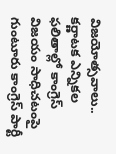విజయోత్సవాలు..
కర్ణాటక ఎన్నికల ఫలితాల్లో కాంగ్రెస్ విజయం సాధిచటంపై గుంటూరు కాంగ్రెస్ పార్టీ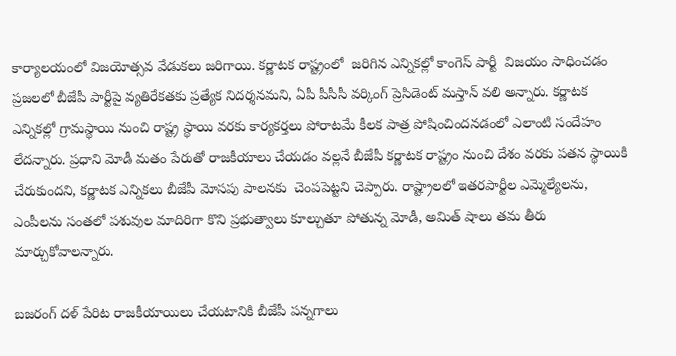కార్యాలయంలో విజయోత్సవ వేడుకలు జరిగాయి. కర్ణాటక రాష్ట్రంలో  జరిగిన ఎన్నికల్లో కాంగెస్ పార్టీ  విజయం సాధించడం ప్రజలలో బీజేపీ పార్టీపై వ్యతిరేకతకు ప్రత్యేక నిదర్శనమని, ఏపీ పీసీసీ వర్కింగ్ ప్రెసిడెంట్ మస్తాన్ వలి అన్నారు. కర్ణాటక ఎన్నికల్లో గ్రామస్థాయి నుంచి రాష్ట్ర స్థాయి వరకు కార్యకర్తలు పోరాటమే కీలక పాత్ర పోషించిందనడంలో ఎలాంటి సందేహం లేదన్నారు. ప్రధాని మోడీ మతం పేరుతో రాజకీయాలు చేయడం వల్లనే బీజేపీ కర్ణాటక రాష్ట్రం నుంచి దేశం వరకు పతన స్థాయికి చేరుకుందని, కర్ణాటక ఎన్నికలు బీజేపీ మోసపు పాలనకు  చెంపపెట్టని చెప్పారు. రాష్ట్రాలలో ఇతరపార్టీల ఎమ్మెల్యేలను, ఎంపీలను సంతలో పశువుల మాదిరిగా కొని ప్రభుత్వాలు కూల్చుతూ పోతున్న మోడీ, అమిత్ షాలు తమ తీరు మార్చుకోవాలన్నారు.

బజరంగ్ దళ్ పేరిట రాజకీయాయిలు చేయటానికి బీజేపీ పన్నగాలు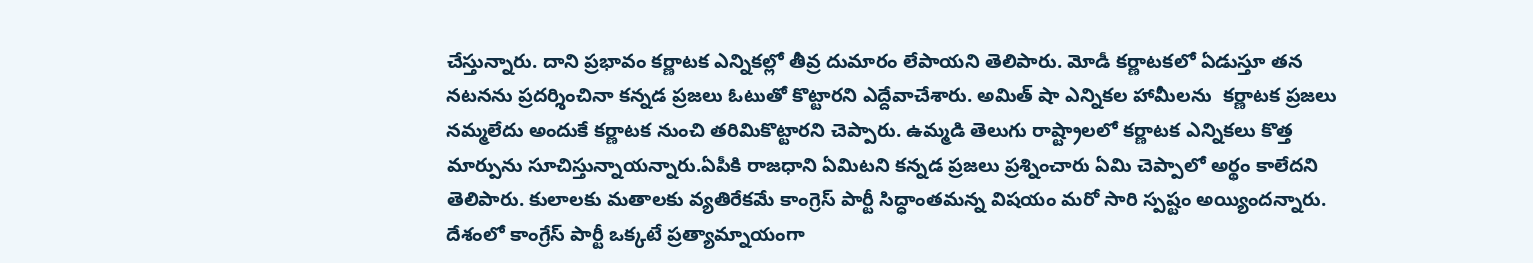చేస్తున్నారు. దాని ప్రభావం కర్ణాటక ఎన్నికల్లో తీవ్ర దుమారం లేపాయని తెలిపారు. మోడీ కర్ణాటకలో ఏడుస్తూ తన నటనను ప్రదర్శించినా కన్నడ ప్రజలు ఓటుతో కొట్టారని ఎద్దేవాచేశారు. అమిత్ షా ఎన్నికల హామీలను  కర్ణాటక ప్రజలు నమ్మలేదు అందుకే కర్ణాటక నుంచి తరిమికొట్టారని చెప్పారు. ఉమ్మడి తెలుగు రాష్ట్రాలలో కర్ణాటక ఎన్నికలు కొత్త మార్పును సూచిస్తున్నాయన్నారు.ఏపీకి రాజధాని ఏమిటని కన్నడ ప్రజలు ప్రశ్నించారు ఏమి చెప్పాలో అర్థం కాలేదని తెలిపారు. కులాలకు మతాలకు వ్యతిరేకమే కాంగ్రెస్ పార్టీ సిద్ధాంతమన్న విషయం మరో సారి స్పష్టం అయ్యిందన్నారు. దేశంలో కాంగ్రేస్ పార్టీ ఒక్కటే ప్రత్యామ్నాయంగా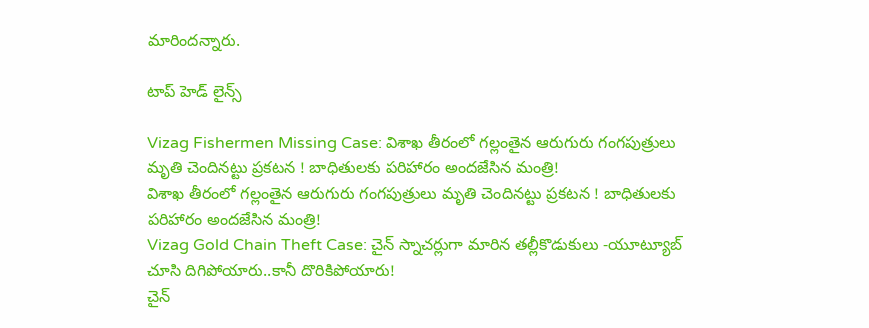మారిందన్నారు.

టాప్ హెడ్ లైన్స్

Vizag Fishermen Missing Case: విశాఖ తీరంలో గల్లంతైన ఆరుగురు గంగపుత్రులు మృతి చెందినట్టు ప్రకటన ! బాధితులకు పరిహారం అందజేసిన మంత్రి!
విశాఖ తీరంలో గల్లంతైన ఆరుగురు గంగపుత్రులు మృతి చెందినట్టు ప్రకటన ! బాధితులకు పరిహారం అందజేసిన మంత్రి!
Vizag Gold Chain Theft Case: చైన్ స్నాచర్లుగా మారిన తల్లీకొడుకులు -యూట్యూబ్ చూసి దిగిపోయారు..కానీ దొరికిపోయారు!
చైన్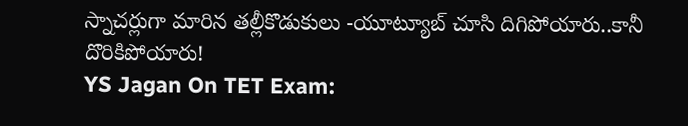స్నాచర్లుగా మారిన తల్లీకొడుకులు -యూట్యూబ్ చూసి దిగిపోయారు..కానీ దొరికిపోయారు!
YS Jagan On TET Exam: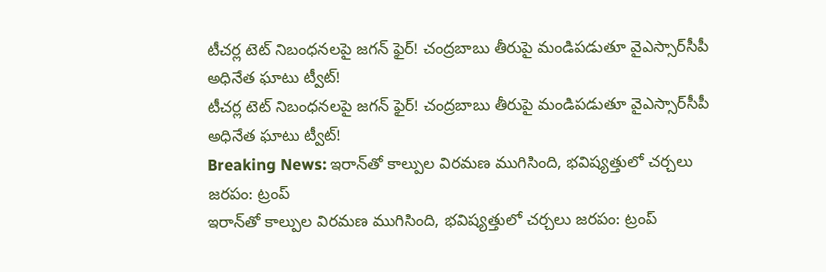టీచర్ల టెట్ నిబంధనలపై జగన్ ఫైర్! చంద్రబాబు తీరుపై మండిపడుతూ వైఎస్సార్‌సీపీ అధినేత ఘాటు ట్వీట్!
టీచర్ల టెట్ నిబంధనలపై జగన్ ఫైర్! చంద్రబాబు తీరుపై మండిపడుతూ వైఎస్సార్‌సీపీ అధినేత ఘాటు ట్వీట్!
Breaking News: ఇరాన్‌తో కాల్పుల విరమణ ముగిసింది, భవిష్యత్తులో చర్చలు జరపం: ట్రంప్
ఇరాన్‌తో కాల్పుల విరమణ ముగిసింది, భవిష్యత్తులో చర్చలు జరపం: ట్రంప్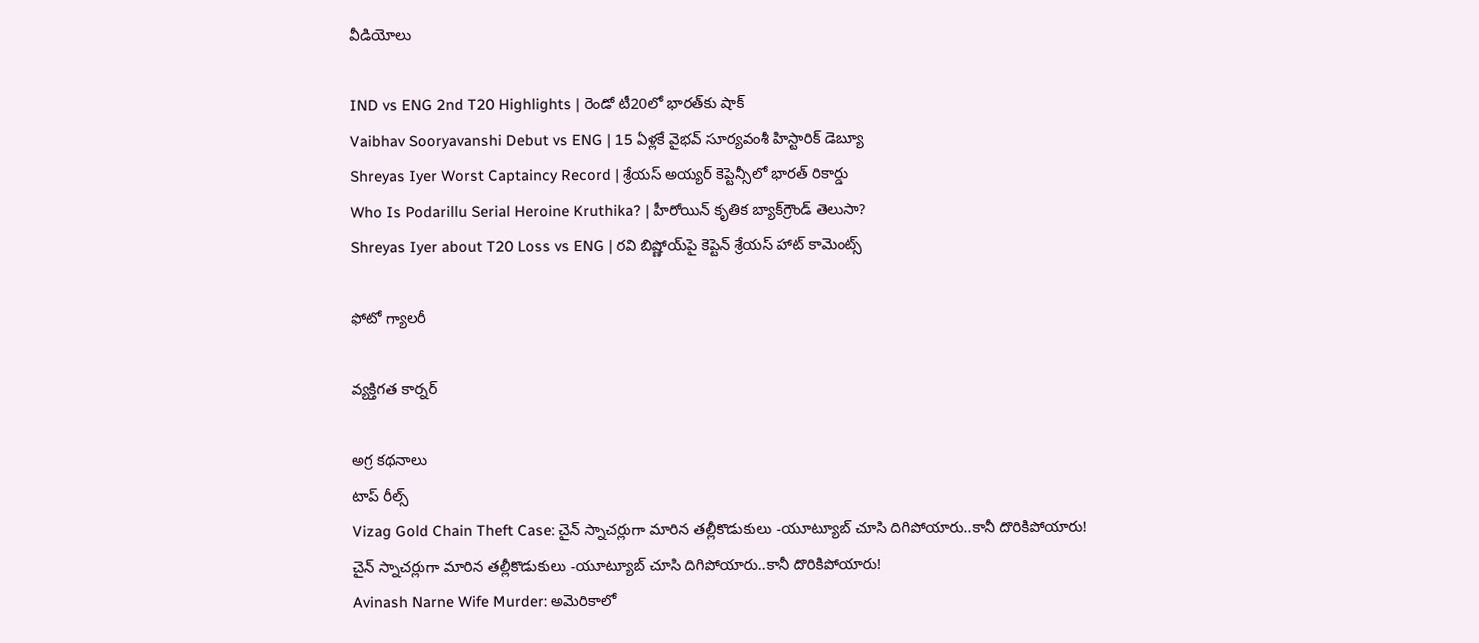వీడియోలు

IND vs ENG 2nd T20 Highlights | రెండో టీ20లో భారత్‌కు షాక్
Vaibhav Sooryavanshi Debut vs ENG | 15 ఏళ్లకే వైభవ్ సూర్యవంశీ హిస్టారిక్ డెబ్యూ
Shreyas Iyer Worst Captaincy Record | శ్రేయస్ అయ్యర్ కెప్టెన్సీలో భారత్ రికార్డు
Who Is Podarillu Serial Heroine Kruthika? | హీరోయిన్ కృతిక బ్యాక్‌గ్రౌండ్ తెలుసా?
Shreyas Iyer about T20 Loss vs ENG | రవి బిష్ణోయ్‌పై కెప్టెన్ శ్రేయస్ హాట్ కామెంట్స్

ఫోటో గ్యాలరీ

వ్యక్తిగత కార్నర్

అగ్ర కథనాలు
టాప్ రీల్స్
Vizag Gold Chain Theft Case: చైన్ స్నాచర్లుగా మారిన తల్లీకొడుకులు -యూట్యూబ్ చూసి దిగిపోయారు..కానీ దొరికిపోయారు!
చైన్ స్నాచర్లుగా మారిన తల్లీకొడుకులు -యూట్యూబ్ చూసి దిగిపోయారు..కానీ దొరికిపోయారు!
Avinash Narne Wife Murder: అమెరికాలో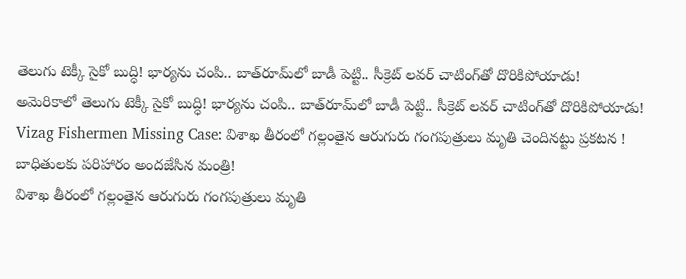తెలుగు టెక్కీ సైకో బుద్ధి! భార్యను చంపి.. బాత్‌రూమ్‌లో బాడీ పెట్టి.. సీక్రెట్ లవర్ చాటింగ్‌తో దొరికిపోయాడు!
అమెరికాలో తెలుగు టెక్కీ సైకో బుద్ధి! భార్యను చంపి.. బాత్‌రూమ్‌లో బాడీ పెట్టి.. సీక్రెట్ లవర్ చాటింగ్‌తో దొరికిపోయాడు!
Vizag Fishermen Missing Case: విశాఖ తీరంలో గల్లంతైన ఆరుగురు గంగపుత్రులు మృతి చెందినట్టు ప్రకటన ! బాధితులకు పరిహారం అందజేసిన మంత్రి!
విశాఖ తీరంలో గల్లంతైన ఆరుగురు గంగపుత్రులు మృతి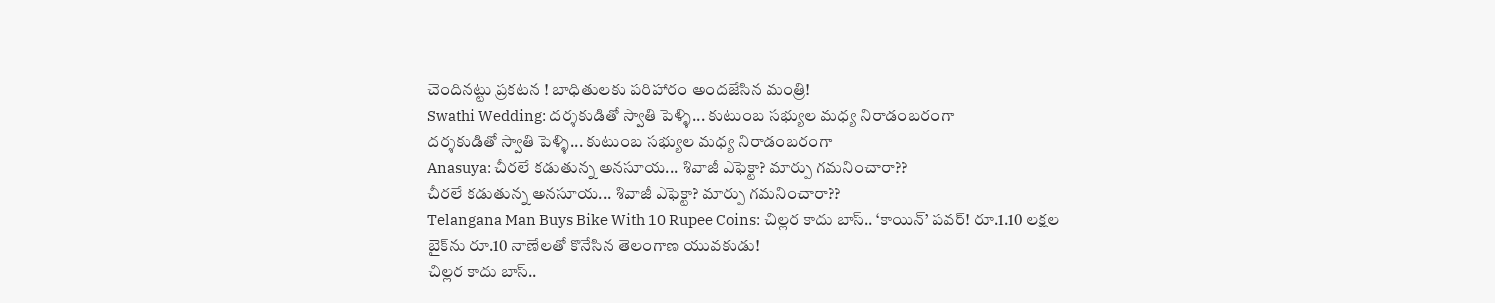చెందినట్టు ప్రకటన ! బాధితులకు పరిహారం అందజేసిన మంత్రి!
Swathi Wedding: దర్శకుడితో స్వాతి పెళ్ళి... కుటుంబ సభ్యుల మధ్య నిరాడంబరంగా
దర్శకుడితో స్వాతి పెళ్ళి... కుటుంబ సభ్యుల మధ్య నిరాడంబరంగా
Anasuya: చీరలే కడుతున్న అనసూయ... శివాజీ ఎఫెక్టా? మార్పు గమనించారా??
చీరలే కడుతున్న అనసూయ... శివాజీ ఎఫెక్టా? మార్పు గమనించారా??
Telangana Man Buys Bike With 10 Rupee Coins: చిల్లర కాదు బాస్.. ‘కాయిన్’ పవర్! రూ.1.10 లక్షల బైక్‌ను రూ.10 నాణేలతో కొనేసిన తెలంగాణ యువకుడు!
చిల్లర కాదు బాస్..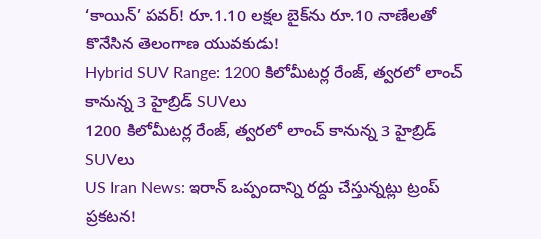‘కాయిన్’ పవర్! రూ.1.10 లక్షల బైక్‌ను రూ.10 నాణేలతో కొనేసిన తెలంగాణ యువకుడు!
Hybrid SUV Range: 1200 కిలోమీటర్ల రేంజ్, త్వరలో లాంచ్ కానున్న 3 హైబ్రిడ్ SUVలు
1200 కిలోమీటర్ల రేంజ్, త్వరలో లాంచ్ కానున్న 3 హైబ్రిడ్ SUVలు
US Iran News: ఇరాన్ ఒప్పందాన్ని రద్దు చేస్తున్నట్లు ట్రంప్ ప్రకటన!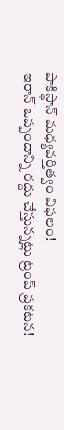పాకిస్థాన్ మధ్యవర్తిత్వం విఫలం!
ఇరాన్ ఒప్పందాన్ని రద్దు చేస్తున్నట్లు ట్రంప్ ప్రకటన!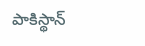పాకిస్థాన్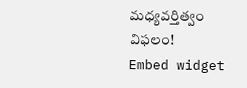మధ్యవర్తిత్వం విఫలం!
Embed widget